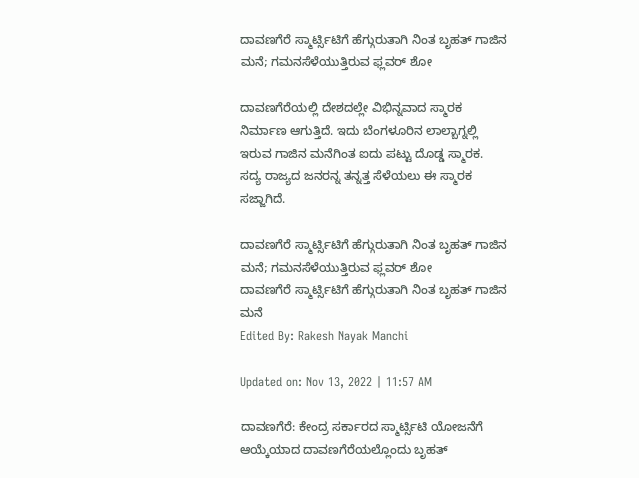ದಾವಣಗೆರೆ ಸ್ಮಾರ್ಟ್ಸಿಟಿಗೆ ಹೆಗ್ಗುರುತಾಗಿ ನಿಂತ ಬೃಹತ್ ಗಾಜಿನ ಮನೆ; ಗಮನಸೆಳೆಯುತ್ತಿರುವ ಫ್ಲವರ್ ಶೋ

ದಾವಣಗೆರೆಯಲ್ಲಿ ದೇಶದಲ್ಲೇ ವಿಭಿನ್ನವಾದ ಸ್ಮಾರಕ ನಿರ್ಮಾಣ ಆಗುತ್ತಿದೆ. ಇದು ಬೆಂಗಳೂರಿನ ಲಾಲ್ಬಾಗ್ನಲ್ಲಿ ಇರುವ ಗಾಜಿನ ಮನೆಗಿಂತ ಐದು ಪಟ್ಟು ದೊಡ್ಡ ಸ್ಮಾರಕ. ಸದ್ಯ ರಾಜ್ಯದ ಜನರನ್ನ ತನ್ನತ್ತ ಸೆಳೆಯಲು ಈ ಸ್ಮಾರಕ ಸಜ್ಜಾಗಿದೆ.

ದಾವಣಗೆರೆ ಸ್ಮಾರ್ಟ್ಸಿಟಿಗೆ ಹೆಗ್ಗುರುತಾಗಿ ನಿಂತ ಬೃಹತ್ ಗಾಜಿನ ಮನೆ; ಗಮನಸೆಳೆಯುತ್ತಿರುವ ಫ್ಲವರ್ ಶೋ
ದಾವಣಗೆರೆ ಸ್ಮಾರ್ಟ್ಸಿಟಿಗೆ ಹೆಗ್ಗುರುತಾಗಿ ನಿಂತ ಬೃಹತ್ ಗಾಜಿನ ಮನೆ
Edited By: Rakesh Nayak Manchi

Updated on: Nov 13, 2022 | 11:57 AM

ದಾವಣಗೆರೆ: ಕೇಂದ್ರ ಸರ್ಕಾರದ ಸ್ಮಾರ್ಟ್ಸಿಟಿ ಯೋಜನೆಗೆ ಆಯ್ಕೆಯಾದ ದಾವಣಗೆರೆಯಲ್ಲೊಂದು ಬೃಹತ್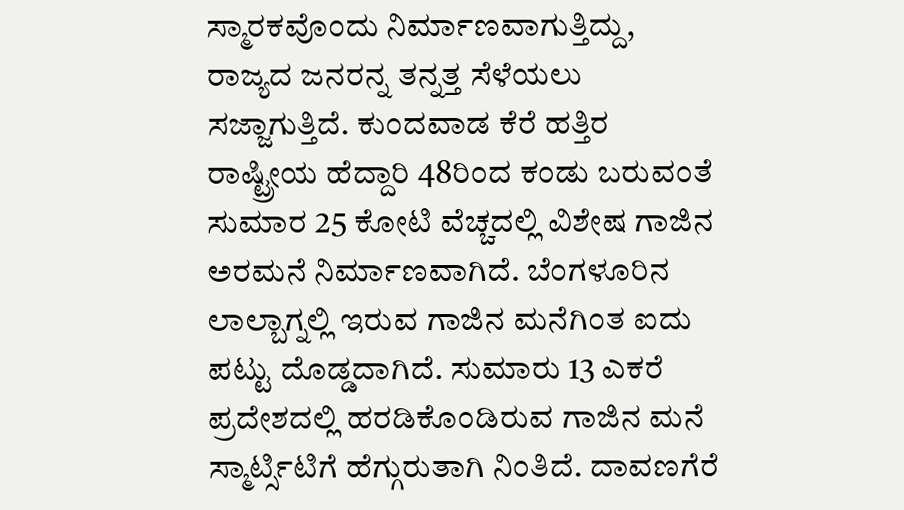ಸ್ಮಾರಕವೊಂದು ನಿರ್ಮಾಣವಾಗುತ್ತಿದ್ದು, ರಾಜ್ಯದ ಜನರನ್ನ ತನ್ನತ್ತ ಸೆಳೆಯಲು ಸಜ್ಜಾಗುತ್ತಿದೆ. ಕುಂದವಾಡ ಕೆರೆ ಹತ್ತಿರ ರಾಷ್ಟ್ರೀಯ ಹೆದ್ದಾರಿ 48ರಿಂದ ಕಂಡು ಬರುವಂತೆ ಸುಮಾರ 25 ಕೋಟಿ ವೆಚ್ಚದಲ್ಲಿ ವಿಶೇಷ ಗಾಜಿನ ಅರಮನೆ ನಿರ್ಮಾಣವಾಗಿದೆ. ಬೆಂಗಳೂರಿನ ಲಾಲ್ಬಾಗ್ನಲ್ಲಿ ಇರುವ ಗಾಜಿನ ಮನೆಗಿಂತ ಐದು ಪಟ್ಟು ದೊಡ್ಡದಾಗಿದೆ. ಸುಮಾರು 13 ಎಕರೆ ಪ್ರದೇಶದಲ್ಲಿ ಹರಡಿಕೊಂಡಿರುವ ಗಾಜಿನ ಮನೆ ಸ್ಮಾರ್ಟ್ಸಿಟಿಗೆ ಹೆಗ್ಗುರುತಾಗಿ ನಿಂತಿದೆ. ದಾವಣಗೆರೆ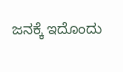ಜನಕ್ಕೆ ಇದೊಂದು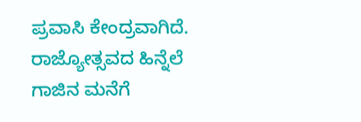ಪ್ರವಾಸಿ ಕೇಂದ್ರವಾಗಿದೆ. ರಾಜ್ಯೋತ್ಸವದ ಹಿನ್ನೆಲೆ ಗಾಜಿನ ಮನೆಗೆ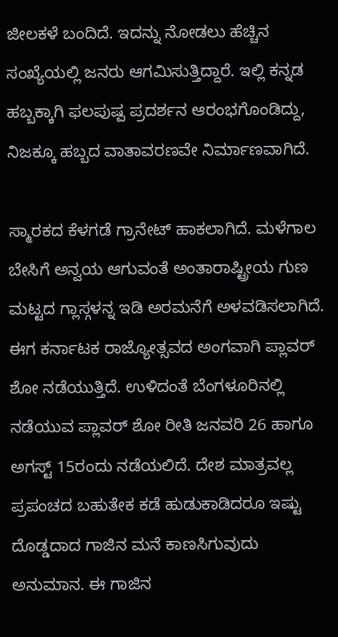ಜೀಲಕಳೆ ಬಂದಿದೆ. ಇದನ್ನು ನೋಡಲು ಹೆಚ್ಚಿನ ಸಂಖ್ಯೆಯಲ್ಲಿ ಜನರು ಆಗಮಿಸುತ್ತಿದ್ದಾರೆ. ಇಲ್ಲಿ ಕನ್ನಡ ಹಬ್ಬಕ್ಕಾಗಿ ಫಲಪುಷ್ಪ ಪ್ರದರ್ಶನ ಆರಂಭಗೊಂಡಿದ್ದು, ನಿಜಕ್ಕೂ ಹಬ್ಬದ ವಾತಾವರಣವೇ ನಿರ್ಮಾಣವಾಗಿದೆ.

ಸ್ಮಾರಕದ ಕೆಳಗಡೆ ಗ್ರಾನೇಟ್ ಹಾಕಲಾಗಿದೆ. ಮಳೆಗಾಲ ಬೇಸಿಗೆ ಅನ್ವಯ ಆಗುವಂತೆ ಅಂತಾರಾಷ್ಟ್ರೀಯ ಗುಣ ಮಟ್ಟದ ಗ್ಲಾಸ್ಗಳನ್ನ ಇಡಿ ಅರಮನೆಗೆ ಅಳವಡಿಸಲಾಗಿದೆ. ಈಗ ಕರ್ನಾಟಕ ರಾಜ್ಯೋತ್ಸವದ ಅಂಗವಾಗಿ ಪ್ಲಾವರ್ ಶೋ ನಡೆಯುತ್ತಿದೆ. ಉಳಿದಂತೆ ಬೆಂಗಳೂರಿನಲ್ಲಿ ನಡೆಯುವ ಪ್ಲಾವರ್ ಶೋ ರೀತಿ ಜನವರಿ 26 ಹಾಗೂ ಅಗಸ್ಟ್ 15ರಂದು ನಡೆಯಲಿದೆ. ದೇಶ ಮಾತ್ರವಲ್ಲ ಪ್ರಪಂಚದ ಬಹುತೇಕ ಕಡೆ ಹುಡುಕಾಡಿದರೂ ಇಷ್ಟು ದೊಡ್ಡದಾದ ಗಾಜಿನ ಮನೆ ಕಾಣಸಿಗುವುದು ಅನುಮಾನ. ಈ ಗಾಜಿನ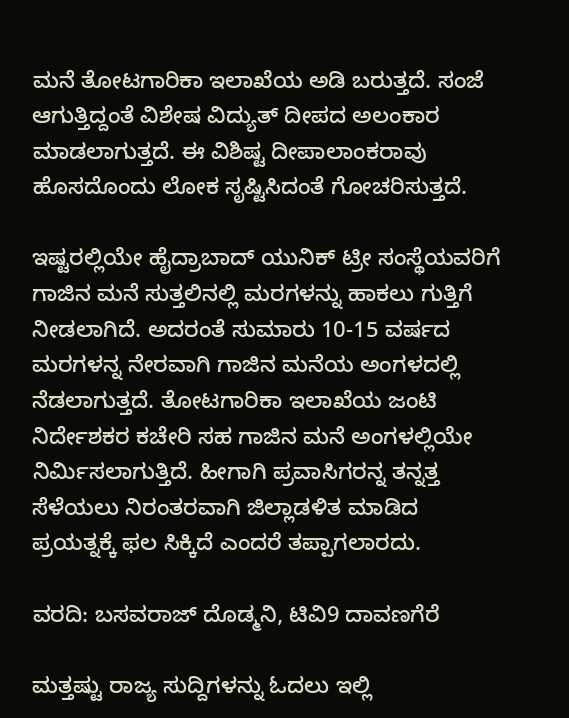ಮನೆ ತೋಟಗಾರಿಕಾ ಇಲಾಖೆಯ ಅಡಿ ಬರುತ್ತದೆ. ಸಂಜೆ ಆಗುತ್ತಿದ್ದಂತೆ ವಿಶೇಷ ವಿದ್ಯುತ್ ದೀಪದ ಅಲಂಕಾರ ಮಾಡಲಾಗುತ್ತದೆ. ಈ ವಿಶಿಷ್ಟ ದೀಪಾಲಾಂಕರಾವು ಹೊಸದೊಂದು ಲೋಕ ಸೃಷ್ಟಿಸಿದಂತೆ ಗೋಚರಿಸುತ್ತದೆ.

ಇಷ್ಟರಲ್ಲಿಯೇ ಹೈದ್ರಾಬಾದ್ ಯುನಿಕ್ ಟ್ರೀ ಸಂಸ್ಥೆಯವರಿಗೆ ಗಾಜಿನ ಮನೆ ಸುತ್ತಲಿನಲ್ಲಿ ಮರಗಳನ್ನು ಹಾಕಲು ಗುತ್ತಿಗೆ ನೀಡಲಾಗಿದೆ. ಅದರಂತೆ ಸುಮಾರು 10-15 ವರ್ಷದ ಮರಗಳನ್ನ ನೇರವಾಗಿ ಗಾಜಿನ ಮನೆಯ ಅಂಗಳದಲ್ಲಿ ನೆಡಲಾಗುತ್ತದೆ. ತೋಟಗಾರಿಕಾ ಇಲಾಖೆಯ ಜಂಟಿ ನಿರ್ದೇಶಕರ ಕಚೇರಿ ಸಹ ಗಾಜಿನ ಮನೆ ಅಂಗಳಲ್ಲಿಯೇ ನಿರ್ಮಿಸಲಾಗುತ್ತಿದೆ. ಹೀಗಾಗಿ ಪ್ರವಾಸಿಗರನ್ನ ತನ್ನತ್ತ ಸೆಳೆಯಲು ನಿರಂತರವಾಗಿ ಜಿಲ್ಲಾಡಳಿತ ಮಾಡಿದ ಪ್ರಯತ್ನಕ್ಕೆ ಫಲ ಸಿಕ್ಕಿದೆ ಎಂದರೆ ತಪ್ಪಾಗಲಾರದು.

ವರದಿ: ಬಸವರಾಜ್ ದೊಡ್ಮನಿ, ಟಿವಿ9 ದಾವಣಗೆರೆ

ಮತ್ತಷ್ಟು ರಾಜ್ಯ ಸುದ್ದಿಗಳನ್ನು ಓದಲು ಇಲ್ಲಿ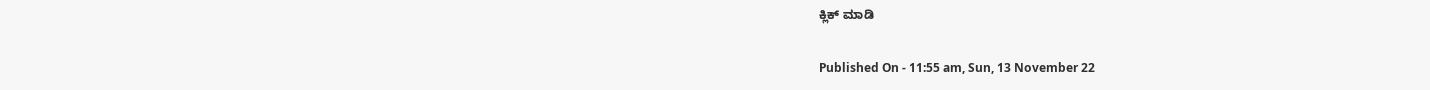ಕ್ಲಿಕ್ ಮಾಡಿ

Published On - 11:55 am, Sun, 13 November 22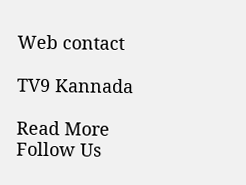Web contact

TV9 Kannada

Read More
Follow Us